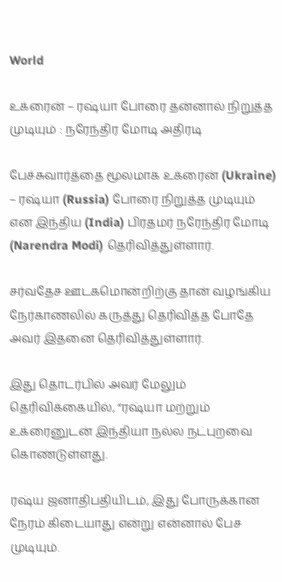World

உக்ரைன் – ரஷ்யா போரை தன்னால் நிறுத்த முடியும் : நரேந்திர மோடி அதிரடி

பேச்சுவார்த்தை மூலமாக உக்ரைன் (Ukraine) – ரஷ்யா (Russia) போரை நிறுத்த முடியும் என இந்திய (India) பிரதமர் நரேந்திர மோடி (Narendra Modi) தெரிவித்துள்ளார்.

சர்வதேச ஊடகமொன்றிற்கு தான் வழங்கிய நேர்காணலில் கருத்து தெரிவித்த போதே அவர் இதனை தெரிவித்துள்ளார்.

இது தொடர்பில் அவர் மேலும் தெரிவிக்கையில், “ரஷ்யா மற்றும் உக்ரைனுடன் இந்தியா நல்ல நட்புறவை கொண்டுள்ளது.

ரஷ்ய ஜனாதிபதியிடம், இது போருக்கான நேரம் கிடையாது என்று என்னால் பேச முடியும்.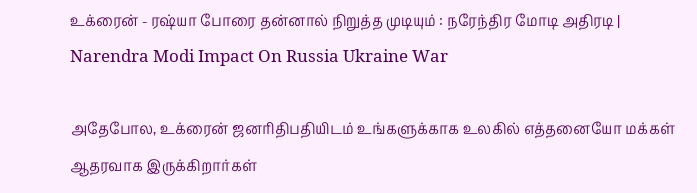உக்ரைன் - ரஷ்யா போரை தன்னால் நிறுத்த முடியும் : நரேந்திர மோடி அதிரடி | Narendra Modi Impact On Russia Ukraine War

அதேபோல, உக்ரைன் ஜனாிதிபதியிடம் உங்களுக்காக உலகில் எத்தனையோ மக்கள் ஆதரவாக இருக்கிறார்கள்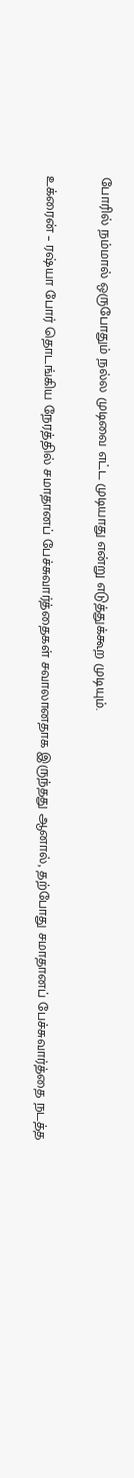போரில் நம்மால் ஒருபோதும் நல்ல முடிவை எட்ட முடியாது என்று எடுத்துக்கூற முடியும்.

உக்ரைன் – ரஷ்யா போர் தொடங்கிய நேரத்தில் சமாதானப் பேச்சுவார்த்தைகள் சவாலானதாக இருந்தது ஆனால், தற்போது சமாதானப் பேச்சுவார்த்தை நடத்த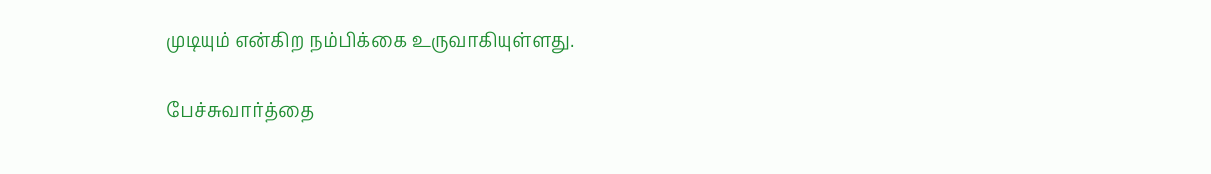முடியும் என்கிற நம்பிக்கை உருவாகியுள்ளது.

பேச்சுவார்த்தை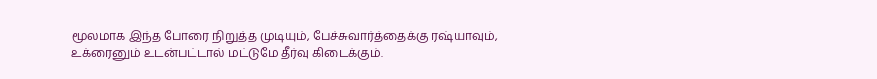மூலமாக இந்த போரை நிறுத்த முடியும், பேச்சுவார்த்தைக்கு ரஷ்யாவும், உக்ரைனும் உடன்பட்டால் மட்டுமே தீர்வு கிடைக்கும்.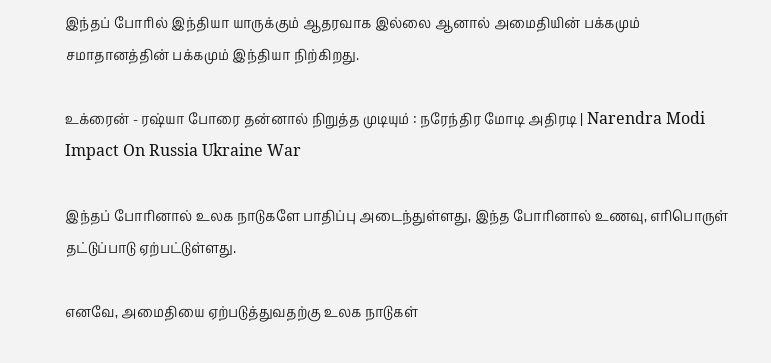இந்தப் போரில் இந்தியா யாருக்கும் ஆதரவாக இல்லை ஆனால் அமைதியின் பக்கமும் சமாதானத்தின் பக்கமும் இந்தியா நிற்கிறது.

உக்ரைன் - ரஷ்யா போரை தன்னால் நிறுத்த முடியும் : நரேந்திர மோடி அதிரடி | Narendra Modi Impact On Russia Ukraine War

இந்தப் போரினால் உலக நாடுகளே பாதிப்பு அடைந்துள்ளது, இந்த போரினால் உணவு, எரிபொருள் தட்டுப்பாடு ஏற்பட்டுள்ளது.

எனவே, அமைதியை ஏற்படுத்துவதற்கு உலக நாடுகள்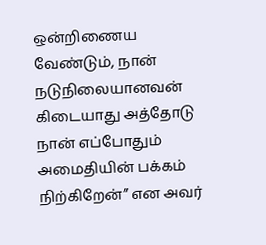ஒன்றிணைய வேண்டும், நான் நடுநிலையானவன் கிடையாது அத்தோடு நான் எப்போதும் அமைதியின் பக்கம் நிற்கிறேன்” என அவர்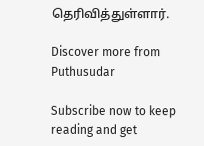தெரிவித்துள்ளார்.

Discover more from Puthusudar

Subscribe now to keep reading and get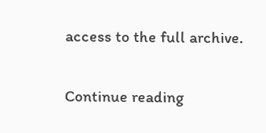access to the full archive.

Continue reading